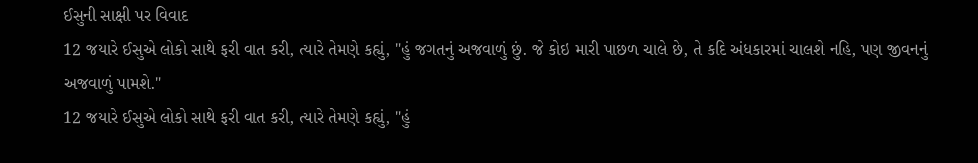ઈસુની સાક્ષી પર વિવાદ
12 જયારે ઈસુએ લોકો સાથે ફરી વાત કરી, ત્યારે તેમણે કહ્યું, "હું જગતનું અજવાળું છું. જે કોઇ મારી પાછળ ચાલે છે, તે કદિ અંધકારમાં ચાલશે નહિ, પણ જીવનનું અજવાળું પામશે."
12 જયારે ઈસુએ લોકો સાથે ફરી વાત કરી, ત્યારે તેમણે કહ્યું, "હું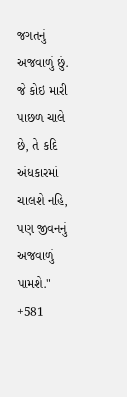જગતનું અજવાળું છું. જે કોઇ મારી પાછળ ચાલે છે, તે કદિ અંધકારમાં ચાલશે નહિ, પણ જીવનનું અજવાળું પામશે."
+581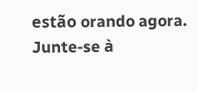estão orando agora.
Junte-se à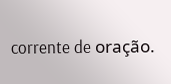corrente de oração.